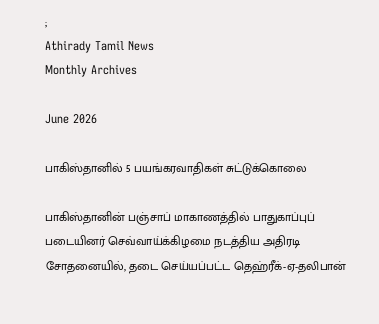;
Athirady Tamil News
Monthly Archives

June 2026

பாகிஸ்தானில் 5 பயங்கரவாதிகள் சுட்டுக்கொலை

பாகிஸ்தானின் பஞ்சாப் மாகாணத்தில் பாதுகாப்புப் படையினர் செவ்வாய்க்கிழமை நடத்திய அதிரடி சோதனையில், தடை செய்யப்பட்ட தெஹ்ரீக்-ஏ-தலிபான்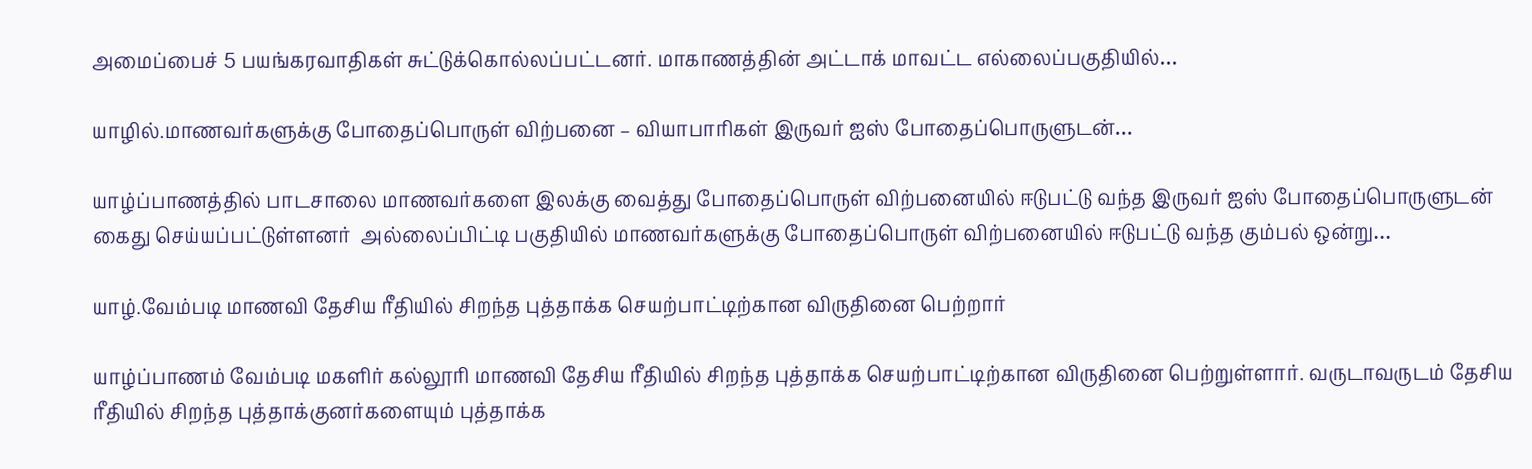அமைப்பைச் 5 பயங்கரவாதிகள் சுட்டுக்கொல்லப்பட்டனர். மாகாணத்தின் அட்டாக் மாவட்ட எல்லைப்பகுதியில்…

யாழில்.மாணவர்களுக்கு போதைப்பொருள் விற்பனை – வியாபாரிகள் இருவர் ஐஸ் போதைப்பொருளுடன்…

யாழ்ப்பாணத்தில் பாடசாலை மாணவர்களை இலக்கு வைத்து போதைப்பொருள் விற்பனையில் ஈடுபட்டு வந்த இருவர் ஐஸ் போதைப்பொருளுடன் கைது செய்யப்பட்டுள்ளனர்  அல்லைப்பிட்டி பகுதியில் மாணவர்களுக்கு போதைப்பொருள் விற்பனையில் ஈடுபட்டு வந்த கும்பல் ஒன்று…

யாழ்.வேம்படி மாணவி தேசிய ரீதியில் சிறந்த புத்தாக்க செயற்பாட்டிற்கான விருதினை பெற்றார்

யாழ்ப்பாணம் வேம்படி மகளிர் கல்லூரி மாணவி தேசிய ரீதியில் சிறந்த புத்தாக்க செயற்பாட்டிற்கான விருதினை பெற்றுள்ளார். வருடாவருடம் தேசிய ரீதியில் சிறந்த புத்தாக்குனர்களையும் புத்தாக்க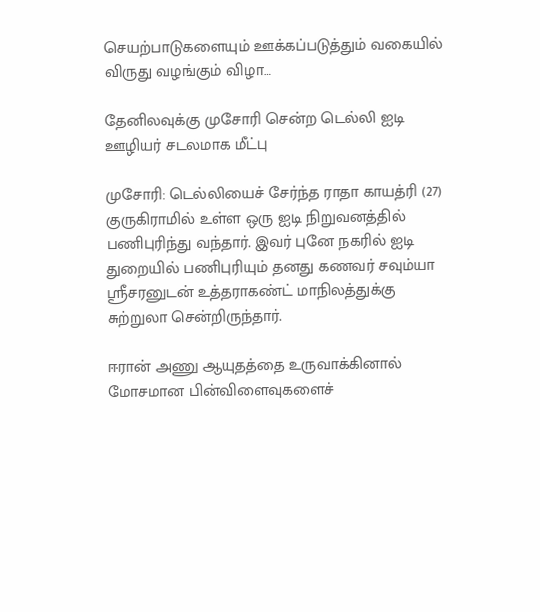செயற்பாடுகளையும் ஊக்கப்படுத்தும் வகையில் விருது வழங்கும் விழா…

தேனிலவுக்கு முசோரி சென்ற டெல்லி ஐடி ஊழியர் சடலமாக மீட்பு

முசோரி: டெல்லியைச் சேர்ந்த ராதா காயத்ரி (27) குருகிராமில் உள்ள ஒரு ஐடி நிறுவனத்தில் பணிபுரிந்து வந்தார். இவர் புனே நகரில் ஐடி துறையில் பணிபுரியும் தனது கணவர் சவும்யா ஸ்ரீசரனுடன் உத்தராகண்ட் மாநிலத்துக்கு சுற்றுலா சென்றிருந்தார்.

ஈரான் அணு ஆயுதத்தை உருவாக்கினால் மோசமான பின்விளைவுகளைச்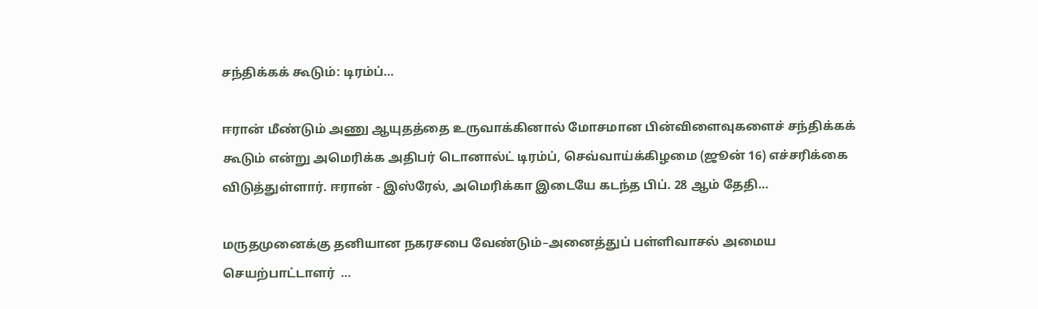சந்திக்கக் கூடும்: டிரம்ப்…

ஈரான் மீண்டும் அணு ஆயுதத்தை உருவாக்கினால் மோசமான பின்விளைவுகளைச் சந்திக்கக் கூடும் என்று அமெரிக்க அதிபர் டொனால்ட் டிரம்ப், செவ்வாய்க்கிழமை (ஜூன் 16) எச்சரிக்கை விடுத்துள்ளார். ஈரான் - இஸ்ரேல், அமெரிக்கா இடையே கடந்த பிப். 28 ஆம் தேதி…

மருதமுனைக்கு தனியான நகரசபை வேண்டும்–அனைத்துப் பள்ளிவாசல் அமைய  செயற்பாட்டாளர்  …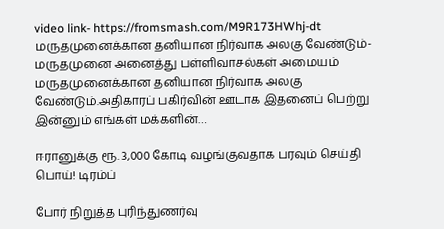video link- https://fromsmash.com/M9R173HWhj-dt மருதமுனைக்கான தனியான நிர்வாக அலகு வேண்டும்-மருதமுனை அனைத்து பள்ளிவாசல்கள் அமையம் மருதமுனைக்கான தனியான நிர்வாக அலகு வேண்டும்.அதிகாரப் பகிர்வின் ஊடாக இதனைப் பெற்று இன்னும் எங்கள் மக்களின்…

ஈரானுக்கு ரூ. 3,000 கோடி வழங்குவதாக பரவும் செய்தி பொய்! டிரம்ப்

போர் நிறுத்த புரிந்துணர்வு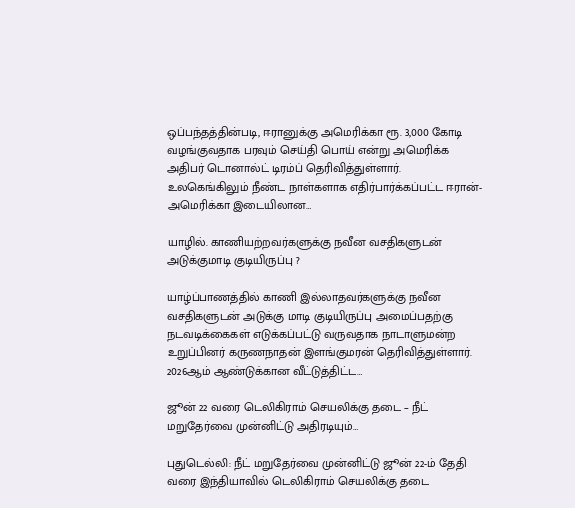ஒப்பந்தத்தின்படி, ஈரானுக்கு அமெரிக்கா ரூ. 3,000 கோடி வழங்குவதாக பரவும் செய்தி பொய் என்று அமெரிக்க அதிபர் டொனால்ட் டிரம்ப் தெரிவித்துள்ளார். உலகெங்கிலும் நீண்ட நாள்களாக எதிர்பார்க்கப்பட்ட ஈரான்-அமெரிக்கா இடையிலான…

யாழில். காணியற்றவர்களுக்கு நவீன வசதிகளுடன் அடுக்குமாடி குடியிருப்பு ?

யாழ்ப்பாணத்தில் காணி இல்லாதவர்களுக்கு நவீன வசதிகளுடன் அடுக்கு மாடி குடியிருப்பு அமைப்பதற்கு நடவடிக்கைகள் எடுக்கப்பட்டு வருவதாக நாடாளுமன்ற உறுப்பினர் கருணநாதன் இளங்குமரன் தெரிவித்துள்ளார். 2026ஆம் ஆண்டுக்கான வீட்டுத்திட்ட…

ஜூன் 22 வரை டெலிகிராம் செயலிக்கு தடை – நீட் மறுதேர்வை முன்னிட்டு அதிரடியும்…

புதுடெல்லி: நீட் மறுதேர்வை முன்னிட்டு ஜூன் 22-ம் தேதி வரை இந்தியாவில் டெலிகிராம் செயலிக்கு தடை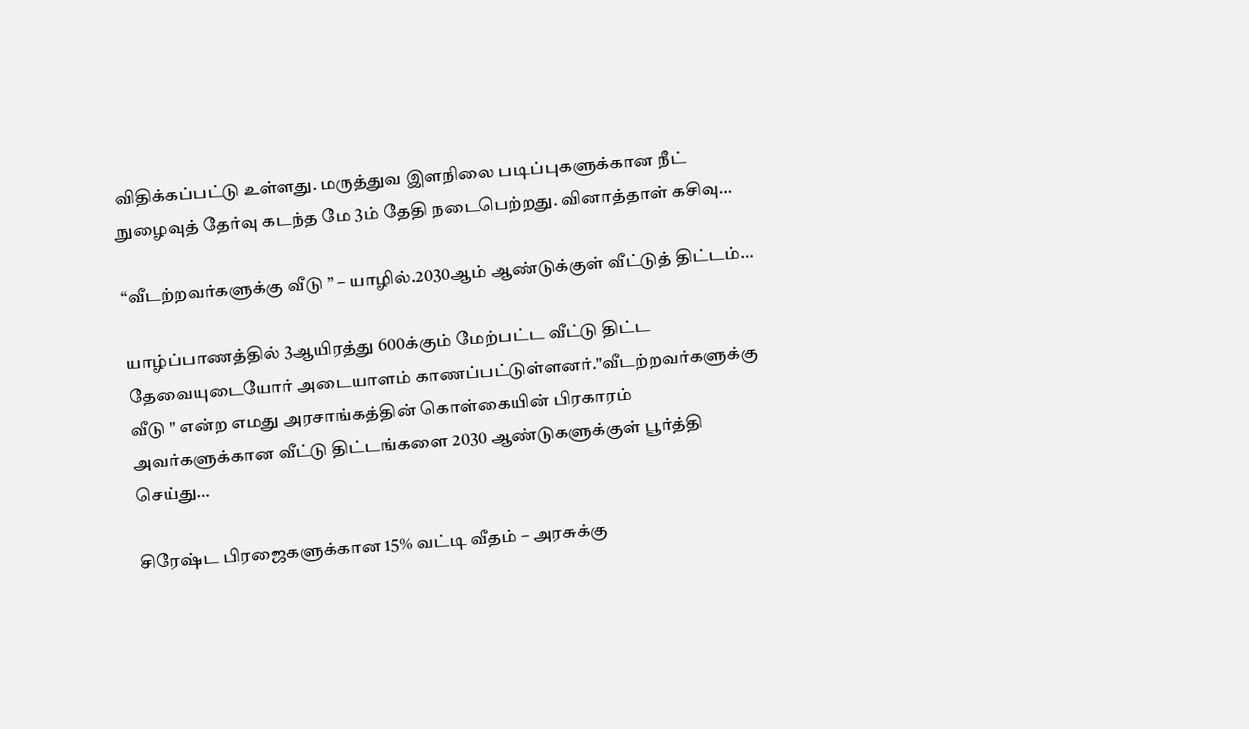விதிக்கப்பட்டு உள்ளது. மருத்துவ இளநிலை படிப்புகளுக்கான நீட் நுழைவுத் தேர்வு கடந்த மே 3ம் தேதி நடைபெற்றது. வினாத்தாள் கசிவு…

“வீடற்றவர்களுக்கு வீடு ” – யாழில்.2030ஆம் ஆண்டுக்குள் வீட்டுத் திட்டம்…

யாழ்ப்பாணத்தில் 3ஆயிரத்து 600க்கும் மேற்பட்ட வீட்டு திட்ட தேவையுடையோர் அடையாளம் காணப்பட்டுள்ளனர்."வீடற்றவர்களுக்கு வீடு " என்ற எமது அரசாங்கத்தின் கொள்கையின் பிரகாரம் அவர்களுக்கான வீட்டு திட்டங்களை 2030 ஆண்டுகளுக்குள் பூர்த்தி செய்து…

சிரேஷ்ட பிரஜைகளுக்கான 15% வட்டி வீதம் – அரசுக்கு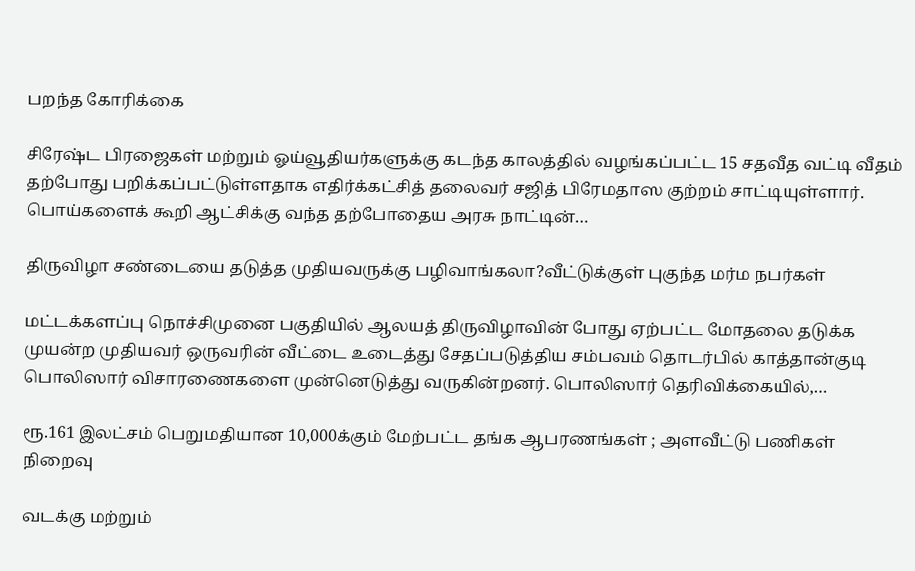பறந்த கோரிக்கை

சிரேஷ்ட பிரஜைகள் மற்றும் ஓய்வூதியர்களுக்கு கடந்த காலத்தில் வழங்கப்பட்ட 15 சதவீத வட்டி வீதம் தற்போது பறிக்கப்பட்டுள்ளதாக எதிர்க்கட்சித் தலைவர் சஜித் பிரேமதாஸ குற்றம் சாட்டியுள்ளார். பொய்களைக் கூறி ஆட்சிக்கு வந்த தற்போதைய அரசு நாட்டின்…

திருவிழா சண்டையை தடுத்த முதியவருக்கு பழிவாங்கலா?வீட்டுக்குள் புகுந்த மர்ம நபர்கள்

மட்டக்களப்பு நொச்சிமுனை பகுதியில் ஆலயத் திருவிழாவின் போது ஏற்பட்ட மோதலை தடுக்க முயன்ற முதியவர் ஒருவரின் வீட்டை உடைத்து சேதப்படுத்திய சம்பவம் தொடர்பில் காத்தான்குடி பொலிஸார் விசாரணைகளை முன்னெடுத்து வருகின்றனர். பொலிஸார் தெரிவிக்கையில்,…

ரூ.161 இலட்சம் பெறுமதியான 10,000க்கும் மேற்பட்ட தங்க ஆபரணங்கள் ; அளவீட்டு பணிகள் நிறைவு

வடக்கு மற்றும்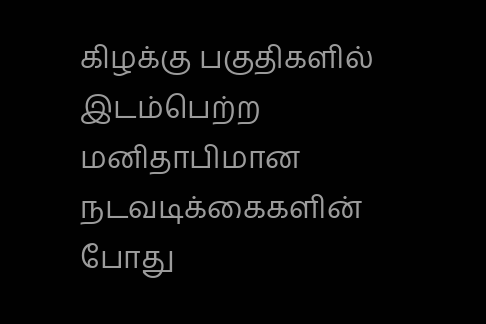கிழக்கு பகுதிகளில் இடம்பெற்ற மனிதாபிமான நடவடிக்கைகளின் போது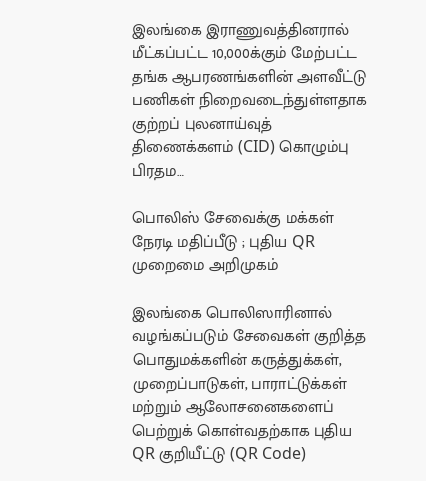இலங்கை இராணுவத்தினரால் மீட்கப்பட்ட 10,000க்கும் மேற்பட்ட தங்க ஆபரணங்களின் அளவீட்டு பணிகள் நிறைவடைந்துள்ளதாக குற்றப் புலனாய்வுத் திணைக்களம் (CID) கொழும்பு பிரதம…

பொலிஸ் சேவைக்கு மக்கள் நேரடி மதிப்பீடு ; புதிய QR முறைமை அறிமுகம்

இலங்கை பொலிஸாரினால் வழங்கப்படும் சேவைகள் குறித்த பொதுமக்களின் கருத்துக்கள், முறைப்பாடுகள், பாராட்டுக்கள் மற்றும் ஆலோசனைகளைப் பெற்றுக் கொள்வதற்காக புதிய QR குறியீட்டு (QR Code)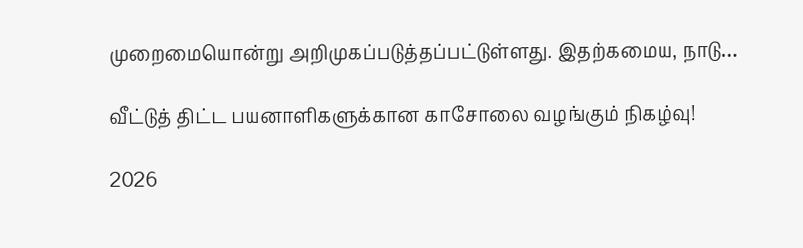முறைமையொன்று அறிமுகப்படுத்தப்பட்டுள்ளது. இதற்கமைய, நாடு…

வீட்டுத் திட்ட பயனாளிகளுக்கான காசோலை வழங்கும் நிகழ்வு!

2026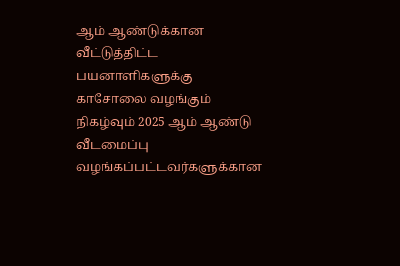ஆம் ஆண்டுக்கான வீட்டுத்திட்ட பயனாளிகளுக்கு காசோலை வழங்கும் நிகழ்வும் 2025 ஆம் ஆண்டு வீடமைப்பு வழங்கப்பட்டவர்களுக்கான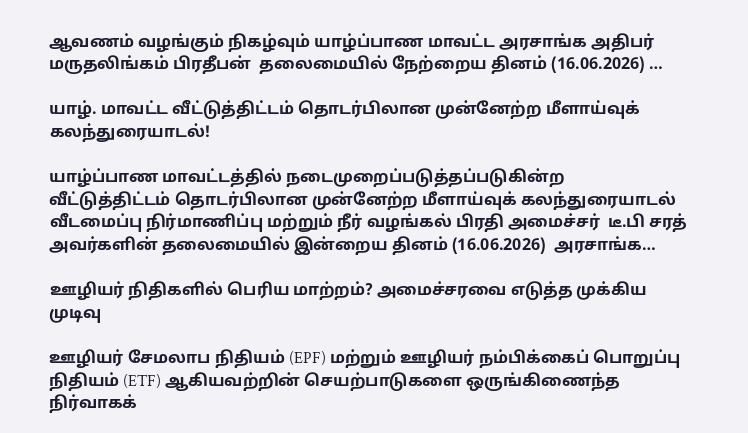ஆவணம் வழங்கும் நிகழ்வும் யாழ்ப்பாண மாவட்ட அரசாங்க அதிபர் மருதலிங்கம் பிரதீபன்  தலைமையில் நேற்றைய தினம் (16.06.2026) …

யாழ். மாவட்ட வீட்டுத்திட்டம் தொடர்பிலான முன்னேற்ற மீளாய்வுக் கலந்துரையாடல்!

யாழ்ப்பாண மாவட்டத்தில் நடைமுறைப்படுத்தப்படுகின்ற வீட்டுத்திட்டம் தொடர்பிலான முன்னேற்ற மீளாய்வுக் கலந்துரையாடல் வீடமைப்பு நிர்மாணிப்பு மற்றும் நீர் வழங்கல் பிரதி அமைச்சர்  டீ.பி சரத் அவர்களின் தலைமையில் இன்றைய தினம் (16.06.2026)  அரசாங்க…

ஊழியர் நிதிகளில் பெரிய மாற்றம்? அமைச்சரவை எடுத்த முக்கிய முடிவு

ஊழியர் சேமலாப நிதியம் (EPF) மற்றும் ஊழியர் நம்பிக்கைப் பொறுப்பு நிதியம் (ETF) ஆகியவற்றின் செயற்பாடுகளை ஒருங்கிணைந்த நிர்வாகக்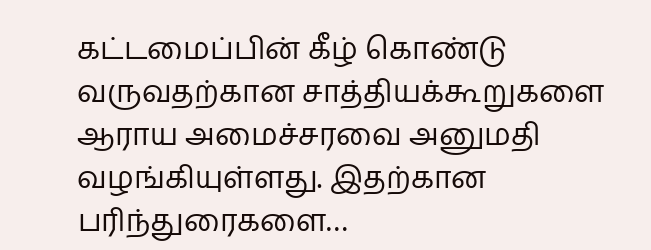கட்டமைப்பின் கீழ் கொண்டு வருவதற்கான சாத்தியக்கூறுகளை ஆராய அமைச்சரவை அனுமதி வழங்கியுள்ளது. இதற்கான பரிந்துரைகளை…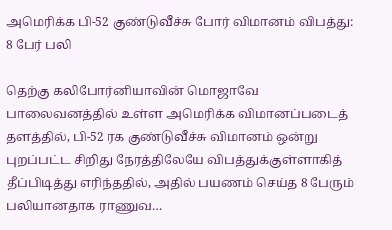அமெரிக்க பி-52 குண்டுவீச்சு போர் விமானம் விபத்து: 8 பேர் பலி

தெற்கு கலிபோர்னியாவின் மொஜாவே பாலைவனத்தில் உள்ள அமெரிக்க விமானப்படைத் தளத்தில், பி-52 ரக குண்டுவீச்சு விமானம் ஒன்று புறப்பட்ட சிறிது நேரத்திலேயே விபத்துக்குள்ளாகித் தீப்பிடித்து எரிந்ததில், அதில் பயணம் செய்த 8 பேரும் பலியானதாக ராணுவ…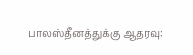பாலஸ்தீனத்துக்கு ஆதரவு: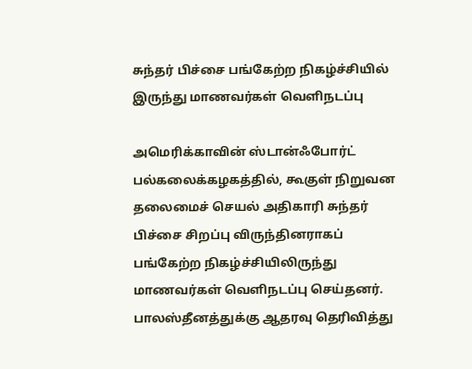சுந்தர் பிச்சை பங்கேற்ற நிகழ்ச்சியில் இருந்து மாணவர்கள் வெளிநடப்பு

அமெரிக்காவின் ஸ்டான்ஃபோர்ட் பல்கலைக்கழகத்தில், கூகுள் நிறுவன தலைமைச் செயல் அதிகாரி சுந்தர் பிச்சை சிறப்பு விருந்தினராகப் பங்கேற்ற நிகழ்ச்சியிலிருந்து மாணவர்கள் வெளிநடப்பு செய்தனர். பாலஸ்தீனத்துக்கு ஆதரவு தெரிவித்து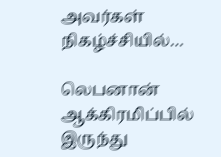அவர்கள் நிகழ்ச்சியில்…

லெபனான் ஆக்கிரமிப்பில் இருந்து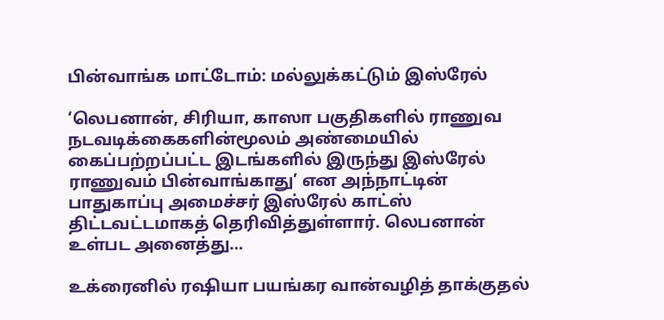பின்வாங்க மாட்டோம்: மல்லுக்கட்டும் இஸ்ரேல்

‘லெபனான், சிரியா, காஸா பகுதிகளில் ராணுவ நடவடிக்கைகளின்மூலம் அண்மையில் கைப்பற்றப்பட்ட இடங்களில் இருந்து இஸ்ரேல் ராணுவம் பின்வாங்காது’ என அந்நாட்டின் பாதுகாப்பு அமைச்சர் இஸ்ரேல் காட்ஸ் திட்டவட்டமாகத் தெரிவித்துள்ளார். லெபனான் உள்பட அனைத்து…

உக்ரைனில் ரஷியா பயங்கர வான்வழித் தாக்குதல்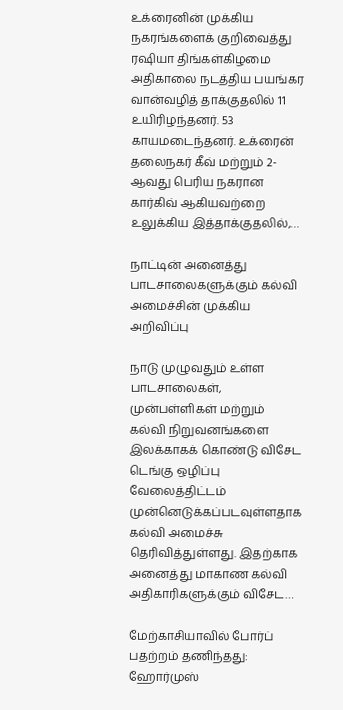உக்ரைனின் முக்கிய நகரங்களைக் குறிவைத்து ரஷியா திங்கள்கிழமை அதிகாலை நடத்திய பயங்கர வான்வழித் தாக்குதலில் 11 உயிரிழந்தனர். 53 காயமடைந்தனர். உக்ரைன் தலைநகர் கீவ் மற்றும் 2-ஆவது பெரிய நகரான கார்கிவ் ஆகியவற்றை உலுக்கிய இத்தாக்குதலில்,…

நாட்டின் அனைத்து பாடசாலைகளுக்கும் கல்வி அமைச்சின் முக்கிய அறிவிப்பு

நாடு முழுவதும் உள்ள பாடசாலைகள், முன்பள்ளிகள் மற்றும் கல்வி நிறுவனங்களை இலக்காகக் கொண்டு விசேட டெங்கு ஒழிப்பு வேலைத்திட்டம் முன்னெடுக்கப்படவுள்ளதாக கல்வி அமைச்சு தெரிவித்துள்ளது. இதற்காக அனைத்து மாகாண கல்வி அதிகாரிகளுக்கும் விசேட…

மேற்காசியாவில் போர்ப் பதற்றம் தணிந்தது: ஹோர்முஸ்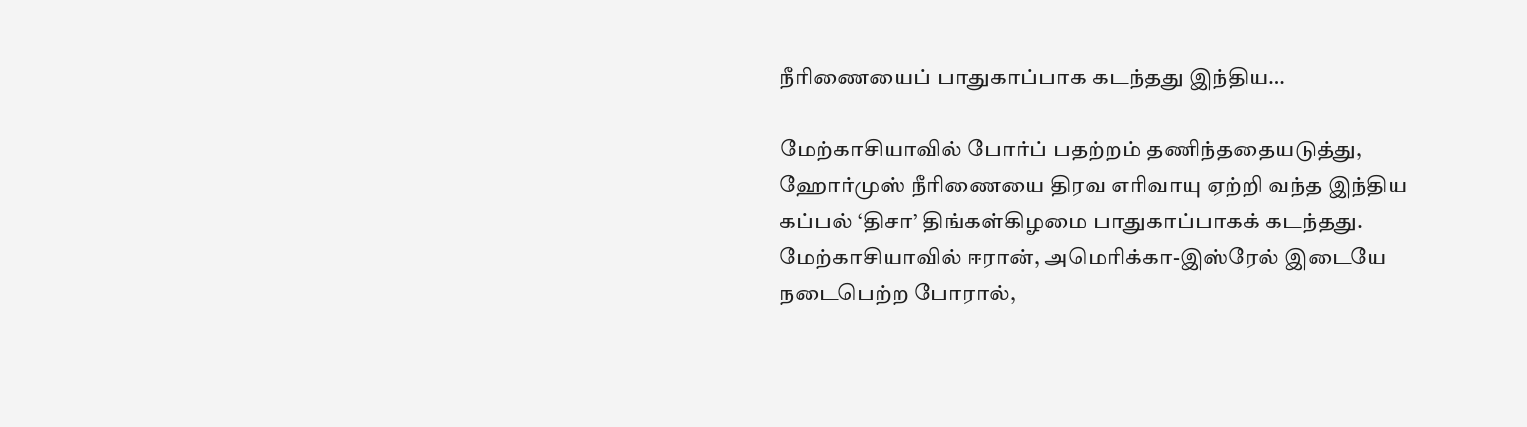நீரிணையைப் பாதுகாப்பாக கடந்தது இந்திய…

மேற்காசியாவில் போர்ப் பதற்றம் தணிந்ததையடுத்து, ஹோர்முஸ் நீரிணையை திரவ எரிவாயு ஏற்றி வந்த இந்திய கப்பல் ‘திசா’ திங்கள்கிழமை பாதுகாப்பாகக் கடந்தது. மேற்காசியாவில் ஈரான், அமெரிக்கா-இஸ்ரேல் இடையே நடைபெற்ற போரால்,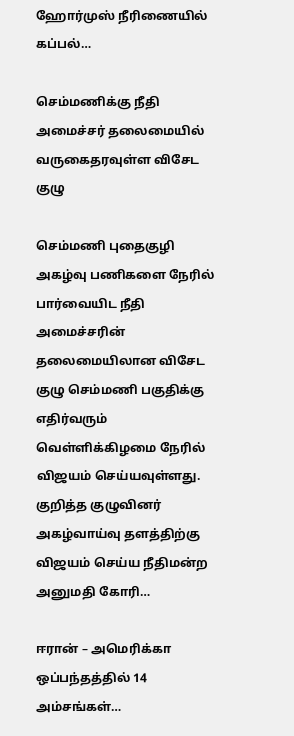ஹோர்முஸ் நீரிணையில் கப்பல்…

செம்மணிக்கு நீதி அமைச்சர் தலைமையில் வருகைதரவுள்ள விசேட குழு

செம்மணி புதைகுழி அகழ்வு பணிகளை நேரில் பார்வையிட நீதி அமைச்சரின் தலைமையிலான விசேட குழு செம்மணி பகுதிக்கு எதிர்வரும் வெள்ளிக்கிழமை நேரில் விஜயம் செய்யவுள்ளது. குறித்த குழுவினர் அகழ்வாய்வு தளத்திற்கு விஜயம் செய்ய நீதிமன்ற அனுமதி கோரி…

ஈரான் – அமெரிக்கா ஒப்பந்தத்தில் 14 அம்சங்கள்…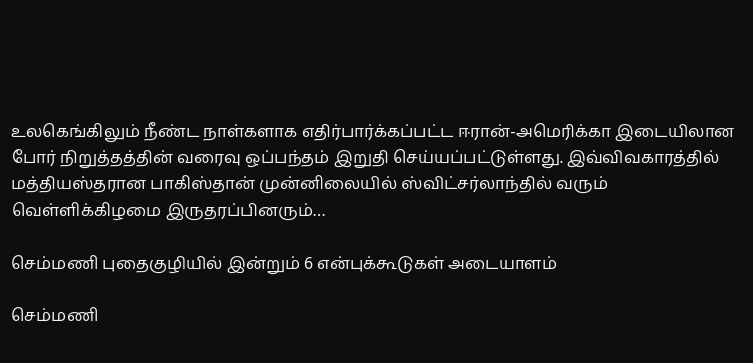உலகெங்கிலும் நீண்ட நாள்களாக எதிர்பார்க்கப்பட்ட ஈரான்-அமெரிக்கா இடையிலான போர் நிறுத்தத்தின் வரைவு ஒப்பந்தம் இறுதி செய்யப்பட்டுள்ளது. இவ்விவகாரத்தில் மத்தியஸ்தரான பாகிஸ்தான் முன்னிலையில் ஸ்விட்சர்லாந்தில் வரும் வெள்ளிக்கிழமை இருதரப்பினரும்…

செம்மணி புதைகுழியில் இன்றும் 6 என்புக்கூடுகள் அடையாளம்

செம்மணி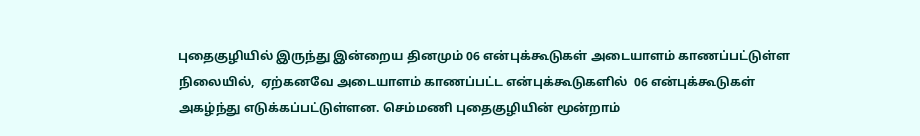புதைகுழியில் இருந்து இன்றைய தினமும் 06 என்புக்கூடுகள் அடையாளம் காணப்பட்டுள்ள நிலையில்,  ஏற்கனவே அடையாளம் காணப்பட்ட என்புக்கூடுகளில்  06 என்புக்கூடுகள் அகழ்ந்து எடுக்கப்பட்டுள்ளன. செம்மணி புதைகுழியின் மூன்றாம்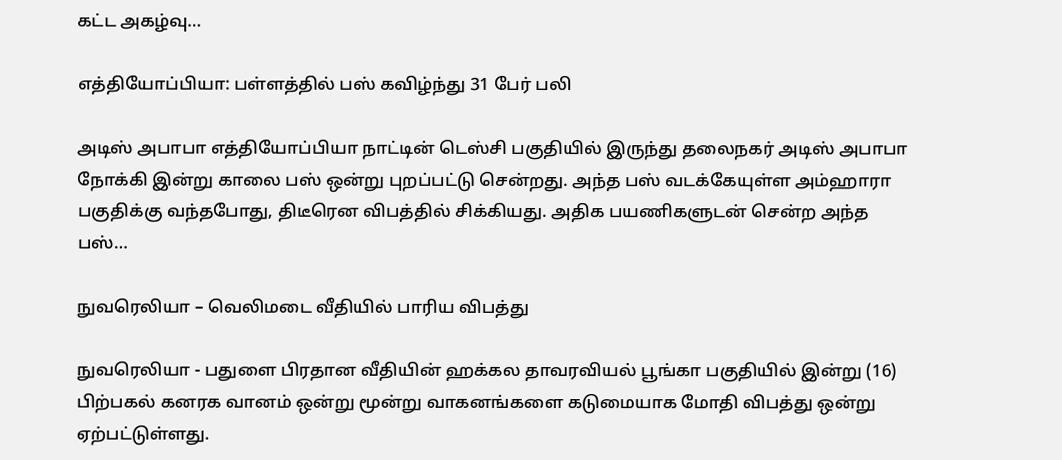கட்ட அகழ்வு…

எத்தியோப்பியா: பள்ளத்தில் பஸ் கவிழ்ந்து 31 பேர் பலி

அடிஸ் அபாபா எத்தியோப்பியா நாட்டின் டெஸ்சி பகுதியில் இருந்து தலைநகர் அடிஸ் அபாபா நோக்கி இன்று காலை பஸ் ஒன்று புறப்பட்டு சென்றது. அந்த பஸ் வடக்கேயுள்ள அம்ஹாரா பகுதிக்கு வந்தபோது, திடீரென விபத்தில் சிக்கியது. அதிக பயணிகளுடன் சென்ற அந்த பஸ்…

நுவரெலியா – வெலிமடை வீதியில் பாரிய விபத்து

நுவரெலியா - பதுளை பிரதான வீதியின் ஹக்கல தாவரவியல் பூங்கா பகுதியில் இன்று (16) பிற்பகல் கனரக வானம் ஒன்று மூன்று வாகனங்களை கடுமையாக மோதி விபத்து ஒன்று ஏற்பட்டுள்ளது.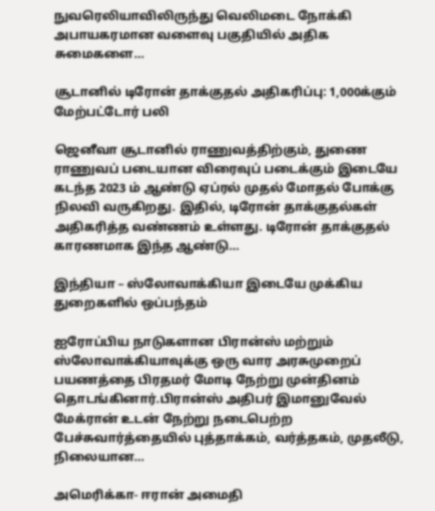நுவரெலியாவிலிருந்து வெலிமடை நோக்கி அபாயகரமான வளைவு பகுதியில் அதிக சுமைகளை…

சூடானில் டிரோன் தாக்குதல் அதிகரிப்பு: 1,000க்கும் மேற்பட்டோர் பலி

ஜெனீவா சூடானில் ராணுவத்திற்கும், துணை ராணுவப் படையான விரைவுப் படைக்கும் இடையே கடந்த 2023 ம் ஆண்டு ஏப்ரல் முதல் மோதல் போக்கு நிலவி வருகிறது. இதில், டிரோன் தாக்குதல்கள் அதிகரித்த வண்ணம் உள்ளது. டிரோன் தாக்குதல் காரணமாக இந்த ஆண்டு…

இந்தியா – ஸ்லோவாக்கியா இடையே முக்கிய துறைகளில் ஒப்பந்தம்

ஐரோப்பிய நாடுகளான பிரான்ஸ் மற்றும் ஸ்லோவாக்கியாவுக்கு ஒரு வார அரசுமுறைப் பயணத்தை பிரதமர் மோடி நேற்று முன்தினம் தொடங்கினார்.பிரான்ஸ் அதிபர் இமானுவேல் மேக்ரான் உடன் நேற்று நடைபெற்ற பேச்சுவார்த்தையில் புத்தாக்கம், வர்த்தகம், முதலீடு, நிலையான…

அமெரிக்கா- ஈரான் அமைதி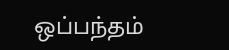ஒப்பந்தம்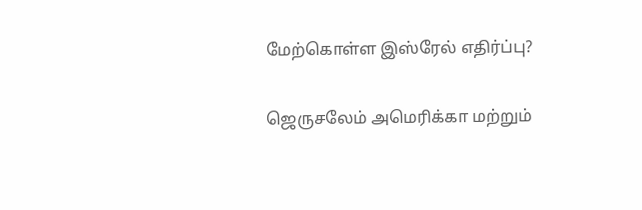மேற்கொள்ள இஸ்ரேல் எதிர்ப்பு?

ஜெருசலேம் அமெரிக்கா மற்றும்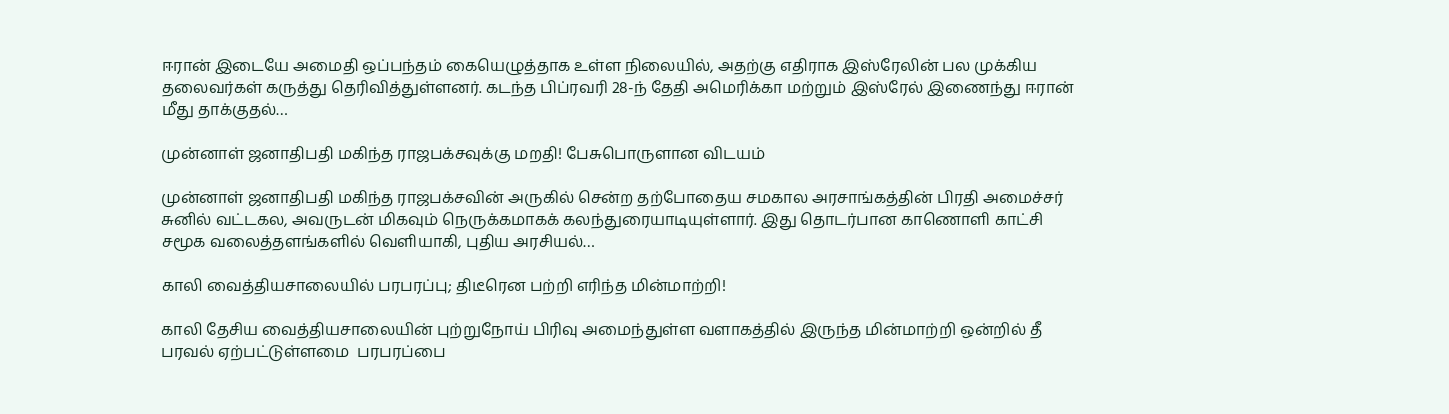ஈரான் இடையே அமைதி ஒப்பந்தம் கையெழுத்தாக உள்ள நிலையில், அதற்கு எதிராக இஸ்ரேலின் பல முக்கிய தலைவர்கள் கருத்து தெரிவித்துள்ளனர். கடந்த பிப்ரவரி 28-ந் தேதி அமெரிக்கா மற்றும் இஸ்ரேல் இணைந்து ஈரான் மீது தாக்குதல்…

முன்னாள் ஜனாதிபதி மகிந்த ராஜபக்சவுக்கு மறதி! பேசுபொருளான விடயம்

முன்னாள் ஜனாதிபதி மகிந்த ராஜபக்சவின் அருகில் சென்ற தற்போதைய சமகால அரசாங்கத்தின் பிரதி அமைச்சர் சுனில் வட்டகல, அவருடன் மிகவும் நெருக்கமாகக் கலந்துரையாடியுள்ளார். இது தொடர்பான காணொளி காட்சி சமூக வலைத்தளங்களில் வெளியாகி, புதிய அரசியல்…

காலி வைத்தியசாலையில் பரபரப்பு; திடீரென பற்றி எரிந்த மின்மாற்றி!

காலி தேசிய வைத்தியசாலையின் புற்றுநோய் பிரிவு அமைந்துள்ள வளாகத்தில் இருந்த மின்மாற்றி ஒன்றில் தீ பரவல் ஏற்பட்டுள்ளமை  பரபரப்பை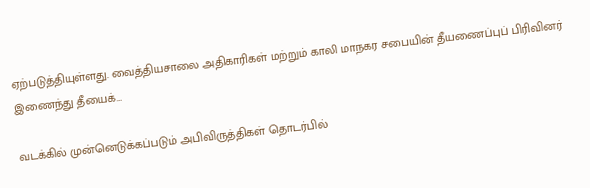ஏற்படுத்தியுள்ளது. வைத்தியசாலை அதிகாரிகள் மற்றும் காலி மாநகர சபையின் தீயணைப்புப் பிரிவினர் இணைந்து தீயைக்…

வடக்கில் முன்னெடுக்கப்படும் அபிவிருத்திகள் தொடர்பில்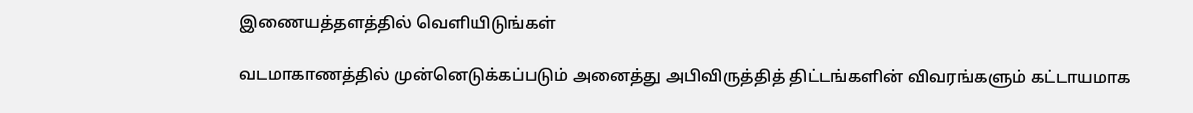இணையத்தளத்தில் வெளியிடுங்கள்

வடமாகாணத்தில் முன்னெடுக்கப்படும் அனைத்து அபிவிருத்தித் திட்டங்களின் விவரங்களும் கட்டாயமாக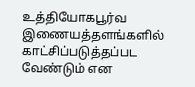உத்தியோகபூர்வ இணையத்தளங்களில் காட்சிப்படுத்தப்பட வேண்டும் என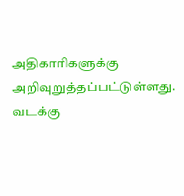அதிகாரிகளுக்கு அறிவுறுத்தப்பட்டுள்ளது.  வடக்கு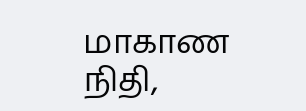மாகாண நிதி,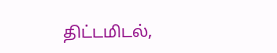திட்டமிடல்,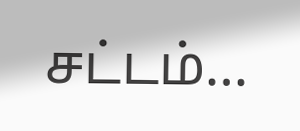சட்டம்…